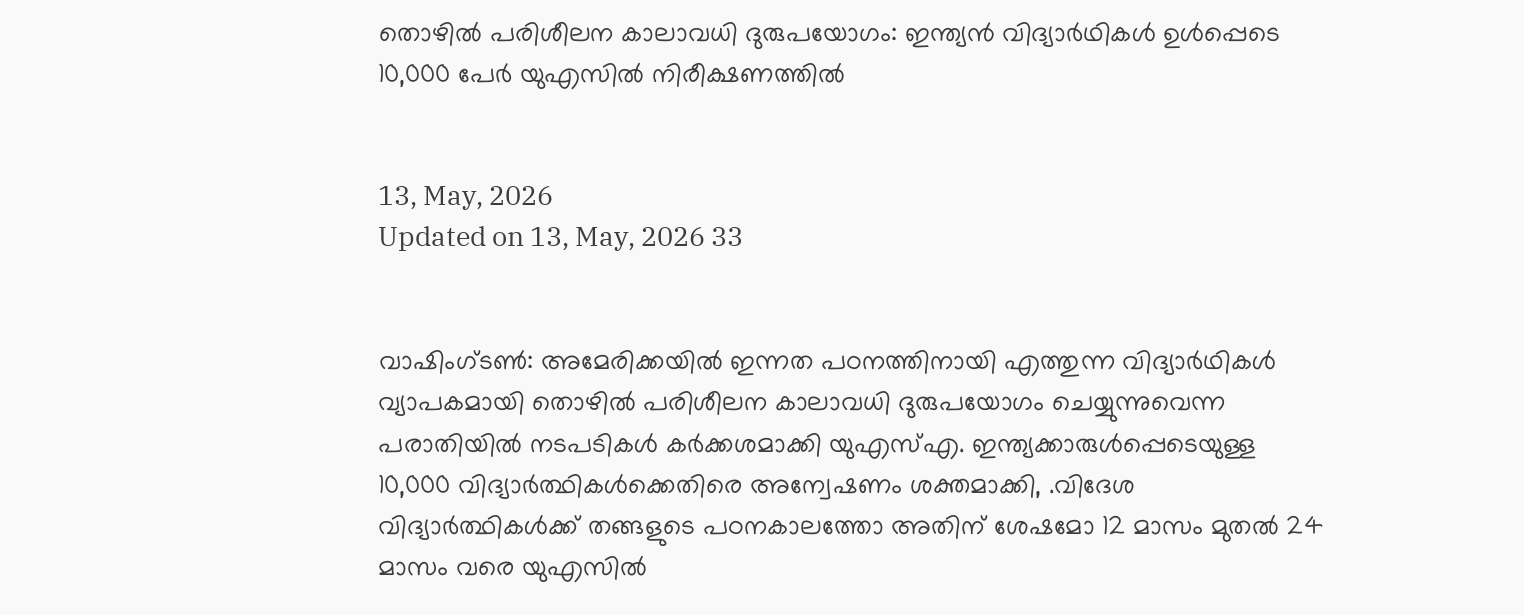തൊഴില്‍ പരിശീലന കാലാവധി ദുരുപയോഗം: ഇന്ത്യന്‍ വിദ്യാര്‍ഥികള്‍ ഉള്‍പ്പെടെ 10,000 പേര്‍ യുഎസില്‍ നിരീക്ഷണത്തില്‍


13, May, 2026
Updated on 13, May, 2026 33


വാഷിംഗ്ടണ്‍: അമേരിക്കയില്‍ ഇന്നത പഠനത്തിനായി എത്തുന്ന വിദ്യാര്‍ഥികള്‍ വ്യാപകമായി തൊഴില്‍ പരിശീലന കാലാവധി ദുരുപയോഗം ചെയ്യുന്നുവെന്ന പരാതിയില്‍ നടപടികള്‍ കര്‍ക്കശമാക്കി യുഎസ്എ. ഇന്ത്യക്കാരുള്‍പ്പെടെയുള്ള 10,000 വിദ്യാര്‍ത്ഥികള്‍ക്കെതിരെ അന്വേഷണം ശക്തമാക്കി, .വിദേശ വിദ്യാര്‍ത്ഥികള്‍ക്ക് തങ്ങളുടെ പഠനകാലത്തോ അതിന് ശേഷമോ 12 മാസം മുതല്‍ 24 മാസം വരെ യുഎസില്‍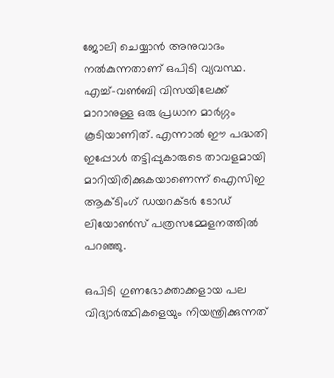ജോലി ചെയ്യാന്‍ അനുവാദം നല്‍കുന്നതാണ് ഒപിടി വ്യവസ്ഥ. എച്ച്-വണ്‍ബി വിസയിലേക്ക് മാറാനുള്ള ഒരു പ്രധാന മാര്‍ഗ്ഗം കൂടിയാണിത്. എന്നാല്‍ ഈ പദ്ധതി ഇപ്പോള്‍ തട്ടിപ്പുകാരുടെ താവളമായി മാറിയിരിക്കുകയാണെന്ന് ഐസിഇ ആക്ടിംഗ് ഡയറക്ടര്‍ ടോഡ് ലിയോണ്‍സ് പത്രസമ്മേളനത്തില്‍ പറഞ്ഞു.

ഒപിടി ഗുണഭോക്താക്കളായ പല വിദ്യാര്‍ത്ഥികളെയും നിയന്ത്രിക്കുന്നത്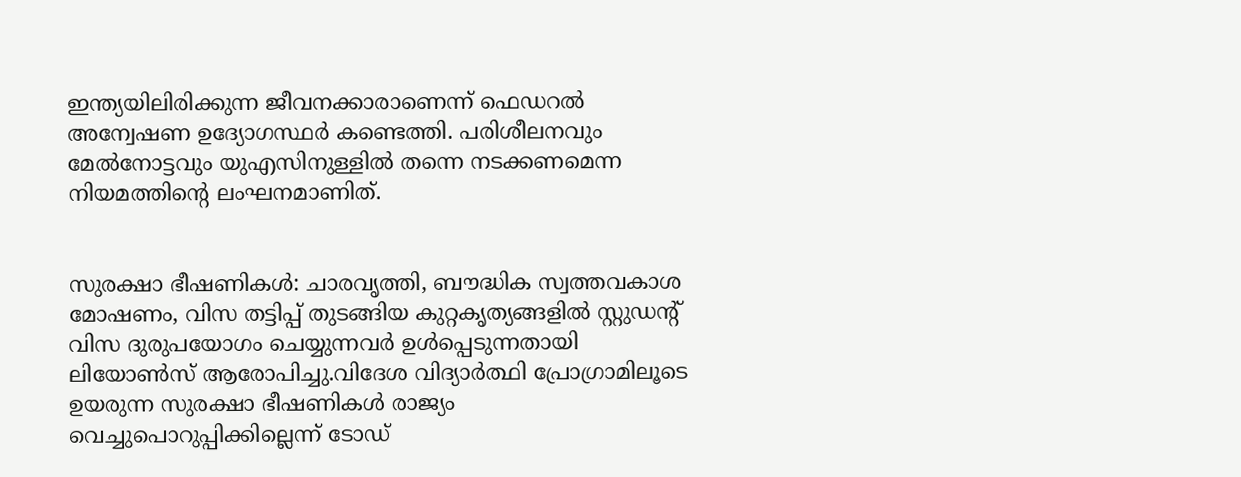ഇന്ത്യയിലിരിക്കുന്ന ജീവനക്കാരാണെന്ന് ഫെഡറല്‍ അന്വേഷണ ഉദ്യോഗസ്ഥര്‍ കണ്ടെത്തി. പരിശീലനവും മേല്‍നോട്ടവും യുഎസിനുള്ളില്‍ തന്നെ നടക്കണമെന്ന നിയമത്തിന്റെ ലംഘനമാണിത്.


സുരക്ഷാ ഭീഷണികള്‍: ചാരവൃത്തി, ബൗദ്ധിക സ്വത്തവകാശ മോഷണം, വിസ തട്ടിപ്പ് തുടങ്ങിയ കുറ്റകൃത്യങ്ങളില്‍ സ്റ്റുഡന്റ് വിസ ദുരുപയോഗം ചെയ്യുന്നവര്‍ ഉള്‍പ്പെടുന്നതായി ലിയോണ്‍സ് ആരോപിച്ചു.വിദേശ വിദ്യാര്‍ത്ഥി പ്രോഗ്രാമിലൂടെ ഉയരുന്ന സുരക്ഷാ ഭീഷണികള്‍ രാജ്യം വെച്ചുപൊറുപ്പിക്കില്ലെന്ന് ടോഡ്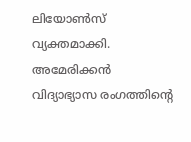ലിയോണ്‍സ് വ്യക്തമാക്കി. അമേരിക്കന്‍ വിദ്യാഭ്യാസ രംഗത്തിന്റെ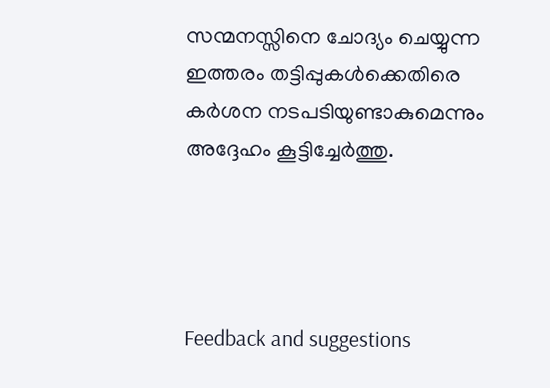സന്മനസ്സിനെ ചോദ്യം ചെയ്യുന്ന ഇത്തരം തട്ടിപ്പുകള്‍ക്കെതിരെ കര്‍ശന നടപടിയുണ്ടാകുമെന്നും അദ്ദേഹം കൂട്ടിച്ചേര്‍ത്തു.




Feedback and suggestions